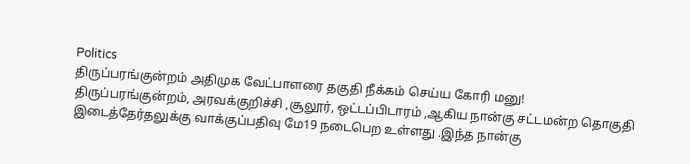Politics
திருப்பரங்குன்றம் அதிமுக வேட்பாளரை தகுதி நீக்கம் செய்ய கோரி மனு!
திருப்பரங்குன்றம், அரவக்குறிச்சி ,சூலூர், ஒட்டப்பிடாரம் ,ஆகிய நான்கு சட்டமன்ற தொகுதி இடைத்தேர்தலுக்கு வாக்குப்பதிவு மே19 நடைபெற உள்ளது .இந்த நான்கு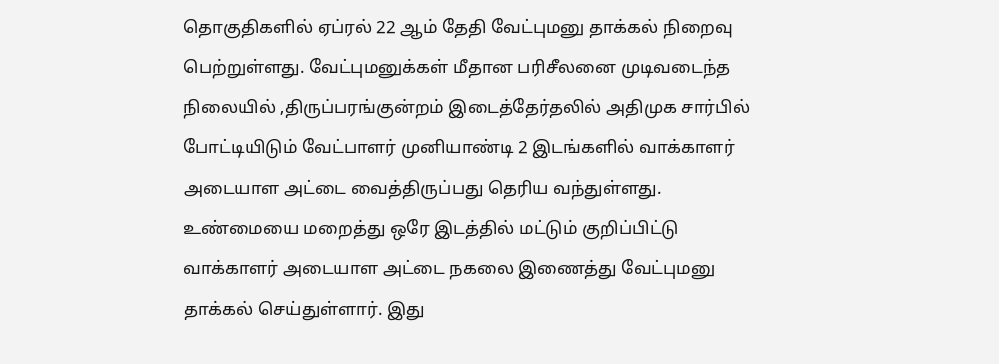தொகுதிகளில் ஏப்ரல் 22 ஆம் தேதி வேட்புமனு தாக்கல் நிறைவு பெற்றுள்ளது. வேட்புமனுக்கள் மீதான பரிசீலனை முடிவடைந்த நிலையில் ,திருப்பரங்குன்றம் இடைத்தேர்தலில் அதிமுக சார்பில் போட்டியிடும் வேட்பாளர் முனியாண்டி 2 இடங்களில் வாக்காளர் அடையாள அட்டை வைத்திருப்பது தெரிய வந்துள்ளது.
உண்மையை மறைத்து ஒரே இடத்தில் மட்டும் குறிப்பிட்டு வாக்காளர் அடையாள அட்டை நகலை இணைத்து வேட்புமனு தாக்கல் செய்துள்ளார். இது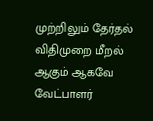முற்றிலும் தேர்தல் விதிமுறை மீறல் ஆகும் ஆகவே வேட்பாளர்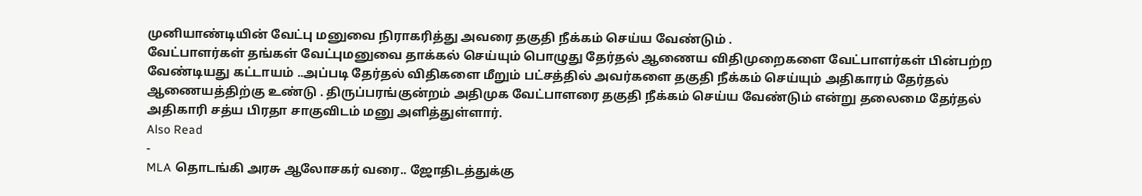முனியாண்டியின் வேட்பு மனுவை நிராகரித்து அவரை தகுதி நீக்கம் செய்ய வேண்டும் .
வேட்பாளர்கள் தங்கள் வேட்புமனுவை தாக்கல் செய்யும் பொழுது தேர்தல் ஆணைய விதிமுறைகளை வேட்பாளர்கள் பின்பற்ற வேண்டியது கட்டாயம் ..அப்படி தேர்தல் விதிகளை மீறும் பட்சத்தில் அவர்களை தகுதி நீக்கம் செய்யும் அதிகாரம் தேர்தல் ஆணையத்திற்கு உண்டு . திருப்பரங்குன்றம் அதிமுக வேட்பாளரை தகுதி நீக்கம் செய்ய வேண்டும் என்று தலைமை தேர்தல் அதிகாரி சத்ய பிரதா சாகுவிடம் மனு அளித்துள்ளார்.
Also Read
-
MLA தொடங்கி அரசு ஆலோசகர் வரை.. ஜோதிடத்துக்கு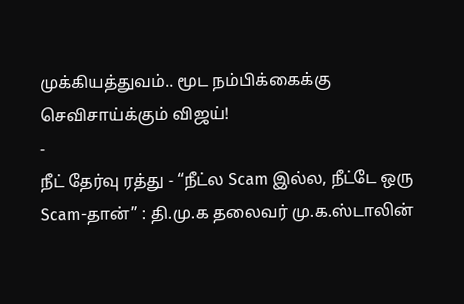முக்கியத்துவம்.. மூட நம்பிக்கைக்கு செவிசாய்க்கும் விஜய்!
-
நீட் தேர்வு ரத்து - “நீட்ல Scam இல்ல, நீட்டே ஒரு Scam-தான்” : தி.மு.க தலைவர் மு.க.ஸ்டாலின்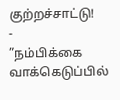குற்றச்சாட்டு!
-
”நம்பிக்கை வாக்கெடுப்பில்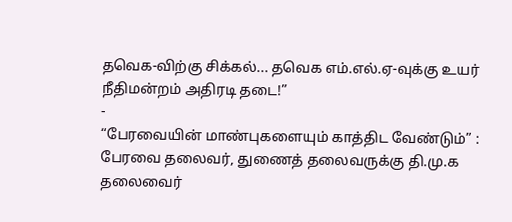தவெக-விற்கு சிக்கல்... தவெக எம்.எல்.ஏ-வுக்கு உயர் நீதிமன்றம் அதிரடி தடை!”
-
“பேரவையின் மாண்புகளையும் காத்திட வேண்டும்” : பேரவை தலைவர், துணைத் தலைவருக்கு தி.மு.க தலைவைர்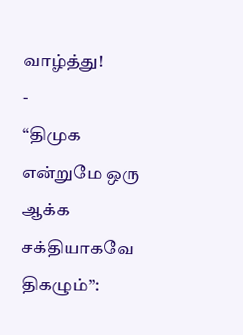வாழ்த்து!
-
“திமுக என்றுமே ஒரு ஆக்க சக்தியாகவே திகழும்”: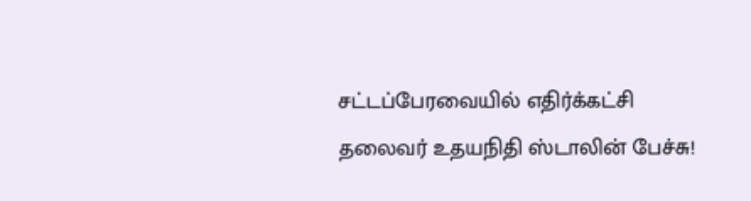சட்டப்பேரவையில் எதிர்க்கட்சி தலைவர் உதயநிதி ஸ்டாலின் பேச்சு!